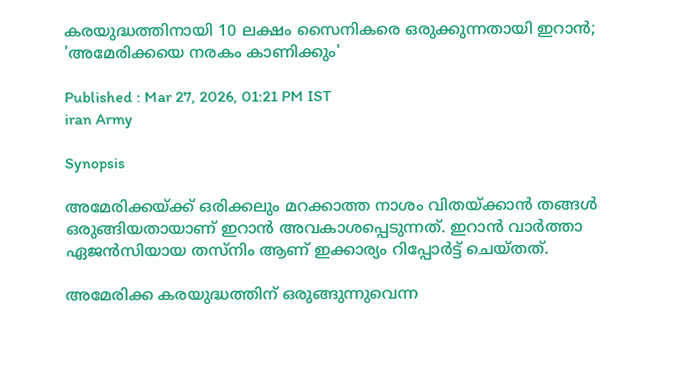കരയുദ്ധത്തിനായി 10 ലക്ഷം സൈനികരെ ഒരുക്കുന്നതായി ഇറാന്‍; 'അമേരിക്കയെ നരകം കാണിക്കും'

Published : Mar 27, 2026, 01:21 PM IST
iran Army

Synopsis

അമേരിക്കയ്ക്ക് ഒരിക്കലും മറക്കാത്ത നാശം വിതയ്ക്കാന്‍ തങ്ങള്‍ ഒരുങ്ങിയതായാണ് ഇറാന്‍ അവകാശപ്പെടുന്നത്. ഇറാന്‍ വാര്‍ത്താ ഏജന്‍സിയായ തസ്‌നിം ആണ് ഇക്കാര്യം റിപ്പോര്‍ട്ട് ചെയ്തത്.

അമേരിക്ക കരയുദ്ധത്തിന് ഒരുങ്ങുന്നുവെന്ന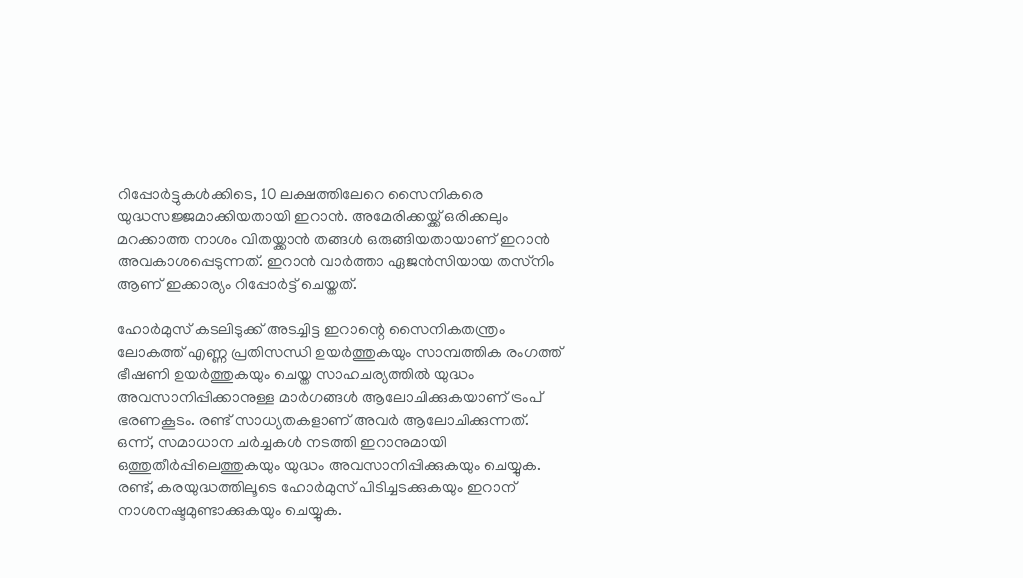റിപ്പോര്‍ട്ടുകള്‍ക്കിടെ, 10 ലക്ഷത്തിലേറെ സൈനികരെ യുദ്ധസജ്ജമാക്കിയതായി ഇറാന്‍. അമേരിക്കയ്ക്ക് ഒരിക്കലും മറക്കാത്ത നാശം വിതയ്ക്കാന്‍ തങ്ങള്‍ ഒരുങ്ങിയതായാണ് ഇറാന്‍ അവകാശപ്പെടുന്നത്. ഇറാന്‍ വാര്‍ത്താ ഏജന്‍സിയായ തസ്‌നിം ആണ് ഇക്കാര്യം റിപ്പോര്‍ട്ട് ചെയ്തത്.

ഹോര്‍മുസ് കടലിടുക്ക് അടച്ചിട്ട ഇറാന്റെ സൈനികതന്ത്രം ലോകത്ത് എണ്ണ പ്രതിസന്ധി ഉയര്‍ത്തുകയും സാമ്പത്തിക രംഗത്ത് ഭീഷണി ഉയര്‍ത്തുകയും ചെയ്ത സാഹചര്യത്തില്‍ യുദ്ധം അവസാനിപ്പിക്കാനുള്ള മാര്‍ഗങ്ങള്‍ ആലോചിക്കുകയാണ് ട്രംപ് ഭരണകൂടം. രണ്ട് സാധ്യതകളാണ് അവര്‍ ആലോചിക്കുന്നത്. ഒന്ന്, സമാധാന ചര്‍ച്ചകള്‍ നടത്തി ഇറാനുമായി ഒത്തുതീര്‍പ്പിലെത്തുകയും യുദ്ധം അവസാനിപ്പിക്കുകയും ചെയ്യുക. രണ്ട്, കരയുദ്ധത്തിലൂടെ ഹോര്‍മുസ് പിടിച്ചടക്കുകയും ഇറാന് നാശനഷ്ടമുണ്ടാക്കുകയും ചെയ്യുക.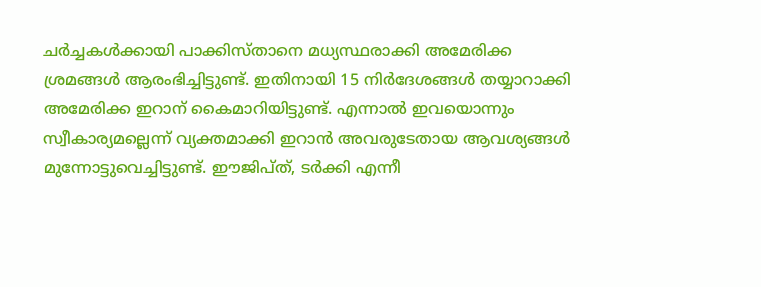ചര്‍ച്ചകള്‍ക്കായി പാക്കിസ്താനെ മധ്യസ്ഥരാക്കി അമേരിക്ക ശ്രമങ്ങള്‍ ആരംഭിച്ചിട്ടുണ്ട്. ഇതിനായി 15 നിര്‍ദേശങ്ങള്‍ തയ്യാറാക്കി അമേരിക്ക ഇറാന് കൈമാറിയിട്ടുണ്ട്. എന്നാല്‍ ഇവയൊന്നും സ്വീകാര്യമല്ലെന്ന് വ്യക്തമാക്കി ഇറാന്‍ അവരുടേതായ ആവശ്യങ്ങള്‍ മുന്നോട്ടുവെച്ചിട്ടുണ്ട്. ഈജിപ്ത്, ടര്‍ക്കി എന്നീ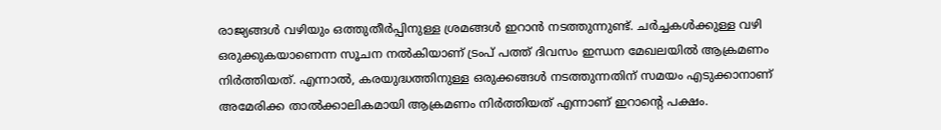രാജ്യങ്ങള്‍ വഴിയും ഒത്തുതീര്‍പ്പിനുള്ള ശ്രമങ്ങള്‍ ഇറാന്‍ നടത്തുന്നുണ്ട്. ചര്‍ച്ചകള്‍ക്കുള്ള വഴി ഒരുക്കുകയാണെന്ന സൂചന നല്‍കിയാണ് ട്രംപ് പത്ത് ദിവസം ഇന്ധന മേഖലയില്‍ ആക്രമണം നിര്‍ത്തിയത്. എന്നാല്‍, കരയുദ്ധത്തിനുള്ള ഒരുക്കങ്ങള്‍ നടത്തുന്നതിന് സമയം എടുക്കാനാണ് അമേരിക്ക താല്‍ക്കാലികമായി ആക്രമണം നിര്‍ത്തിയത് എന്നാണ് ഇറാന്റെ പക്ഷം.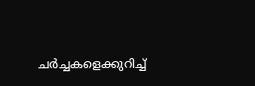ചര്‍ച്ചകളെക്കുറിച്ച്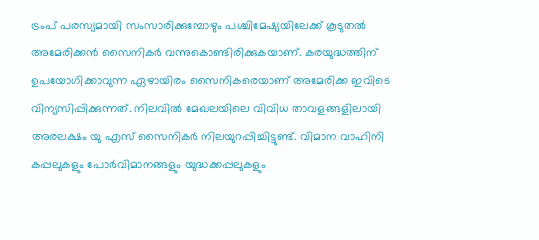ട്രംപ് പരസ്യമായി സംസാരിക്കുമ്പോഴും പശ്ചിമേഷ്യയിലേക്ക് കൂടുതല്‍ അമേരിക്കന്‍ സൈനികര്‍ വന്നുകൊണ്ടിരിക്കുകയാണ്. കരയുദ്ധത്തിന് ഉപയോഗിക്കാവുന്ന ഏഴായിരം സൈനികരെയാണ് അമേരിക്ക ഇവിടെ വിന്യസിപ്പിക്കുന്നത്. നിലവില്‍ മേഖലയിലെ വിവിധ താവളങ്ങളിലായി അരലക്ഷം യു എസ് സൈനികര്‍ നിലയുറപ്പിച്ചിട്ടുണ്ട്. വിമാന വാഹിനി കപ്പലുകളും പോര്‍വിമാനങ്ങളും യുദ്ധക്കപ്പലുകളും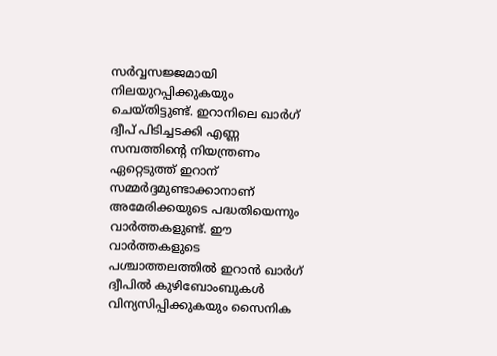സര്‍വ്വസജ്ജമായി നിലയുറപ്പിക്കുകയും ചെയ്തിട്ടുണ്ട്. ഇറാനിലെ ഖാര്‍ഗ് ദ്വീപ് പിടിച്ചടക്കി എണ്ണ സമ്പത്തിന്റെ നിയന്ത്രണം ഏറ്റെടുത്ത് ഇറാന് സമ്മര്‍ദ്ദമുണ്ടാക്കാനാണ് അമേരിക്കയുടെ പദ്ധതിയെന്നും വാര്‍ത്തകളുണ്ട്. ഈ വാര്‍ത്തകളുടെ പശ്ചാത്തലത്തില്‍ ഇറാന്‍ ഖാര്‍ഗ് ദ്വീപില്‍ കുഴിബോംബുകള്‍ വിന്യസിപ്പിക്കുകയും സൈനിക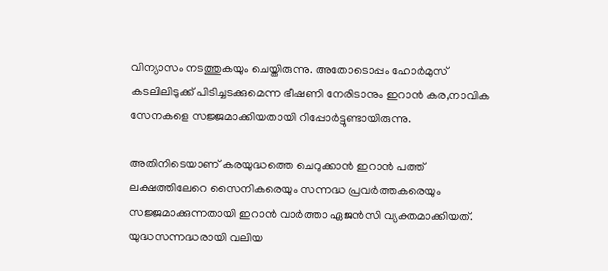വിന്യാസം നടത്തുകയും ചെയ്തിരുന്നു. അതോടൊപ്പം ഹോര്‍മുസ് കടലിലിടുക്ക് പിടിച്ചടക്കുമെന്ന ഭീഷണി നേരിടാനും ഇറാന്‍ കര,നാവിക സേനകളെ സജ്ജമാക്കിയതായി റിപ്പോര്‍ട്ടുണ്ടായിരുന്നു.

അതിനിടെയാണ് കരയുദ്ധത്തെ ചെറുക്കാന്‍ ഇറാന്‍ പത്ത് ലക്ഷത്തിലേറെ സൈനികരെയും സന്നദ്ധ പ്രവര്‍ത്തകരെയും സജ്ജമാക്കുന്നതായി ഇറാന്‍ വാര്‍ത്താ ഏജന്‍സി വ്യക്തമാക്കിയത്. യുദ്ധസന്നദ്ധരായി വലിയ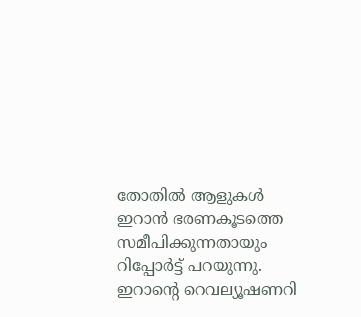തോതില്‍ ആളുകള്‍ ഇറാന്‍ ഭരണകൂടത്തെ സമീപിക്കുന്നതായും റിപ്പോര്‍ട്ട് പറയുന്നു. ഇറാന്റെ റെവല്യൂഷണറി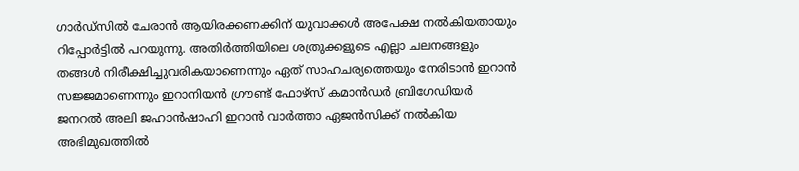ഗാര്‍ഡ്സില്‍ ചേരാന്‍ ആയിരക്കണക്കിന് യുവാക്കള്‍ അപേക്ഷ നല്‍കിയതായും റിപ്പോര്‍ട്ടില്‍ പറയുന്നു. അതിര്‍ത്തിയിലെ ശത്രുക്കളുടെ എല്ലാ ചലനങ്ങളും തങ്ങള്‍ നിരീക്ഷിച്ചുവരികയാണെന്നും ഏത് സാഹചര്യത്തെയും നേരിടാന്‍ ഇറാന്‍ സജ്ജമാണെന്നും ഇറാനിയന്‍ ഗ്രൗണ്ട് ഫോഴ്സ് കമാന്‍ഡര്‍ ബ്രിഗേഡിയര്‍ ജനറല്‍ അലി ജഹാന്‍ഷാഹി ഇറാന്‍ വാര്‍ത്താ ഏജന്‍സിക്ക് നല്‍കിയ അഭിമുഖത്തില്‍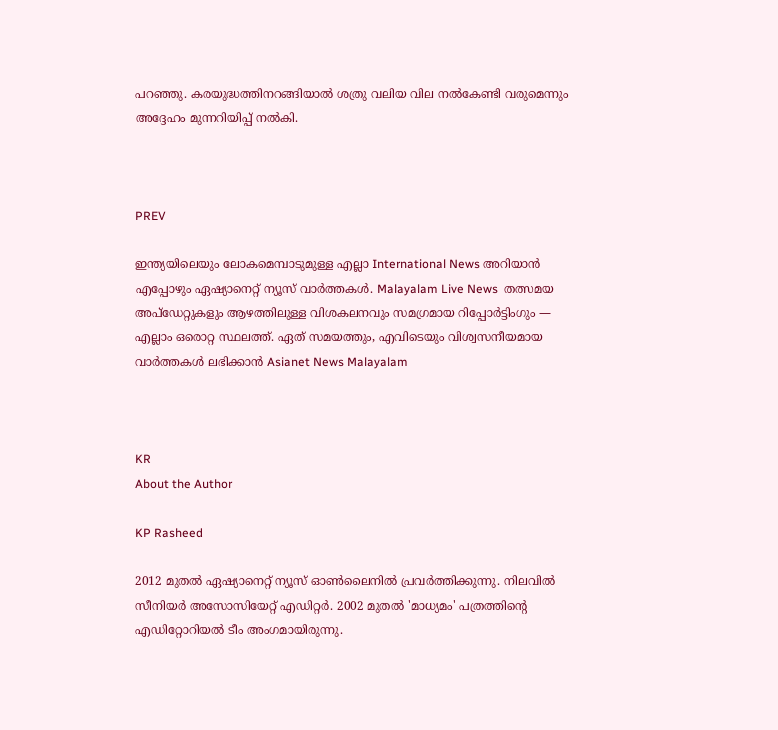പറഞ്ഞു. കരയുദ്ധത്തിനറങ്ങിയാല്‍ ശത്രു വലിയ വില നല്‍കേണ്ടി വരുമെന്നും അദ്ദേഹം മുന്നറിയിപ്പ് നല്‍കി.



PREV

ഇന്ത്യയിലെയും ലോകമെമ്പാടുമുള്ള എല്ലാ International News അറിയാൻ എപ്പോഴും ഏഷ്യാനെറ്റ് ന്യൂസ് വാർത്തകൾ. Malayalam Live News  തത്സമയ അപ്‌ഡേറ്റുകളും ആഴത്തിലുള്ള വിശകലനവും സമഗ്രമായ റിപ്പോർട്ടിംഗും — എല്ലാം ഒരൊറ്റ സ്ഥലത്ത്. ഏത് സമയത്തും, എവിടെയും വിശ്വസനീയമായ വാർത്തകൾ ലഭിക്കാൻ Asianet News Malayalam



KR
About the Author

KP Rasheed

2012 മുതല്‍ ഏഷ്യാനെറ്റ് ന്യൂസ് ഓണ്‍ലൈനില്‍ പ്രവര്‍ത്തിക്കുന്നു. നിലവില്‍ സീനിയര്‍ അസോസിയേറ്റ് എഡിറ്റര്‍. 2002 മുതല്‍ 'മാധ്യമം' പത്രത്തിന്റെ എഡിറ്റോറിയല്‍ ടീം അംഗമായിരുന്നു.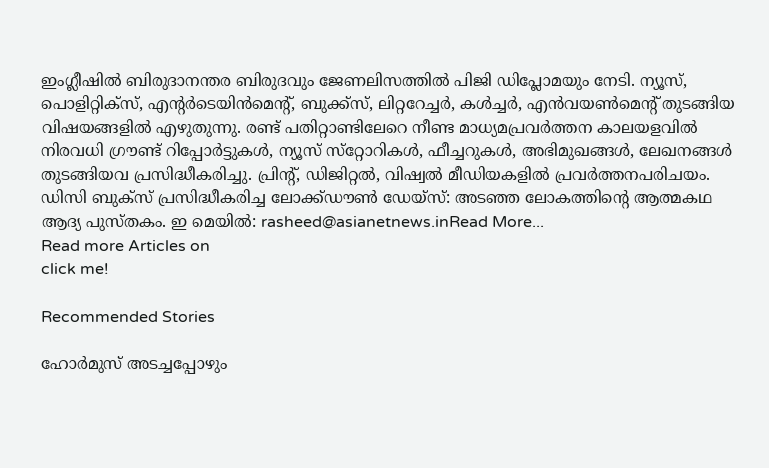ഇംഗ്ലീഷില്‍ ബിരുദാനന്തര ബിരുദവും ജേണലിസത്തില്‍ പിജി ഡിപ്ലോമയും നേടി. ന്യൂസ്, പൊളിറ്റിക്‌സ്, എന്റര്‍ടെയിന്‍മെന്റ്, ബുക്ക്‌സ്, ലിറ്ററേച്ചര്‍, കള്‍ച്ചര്‍, എന്‍വയണ്‍മെന്റ് തുടങ്ങിയ വിഷയങ്ങളില്‍ എഴുതുന്നു. രണ്ട് പതിറ്റാണ്ടിലേറെ നീണ്ട മാധ്യമപ്രവര്‍ത്തന കാലയളവില്‍ നിരവധി ഗ്രൗണ്ട് റിപ്പോര്‍ട്ടുകള്‍, ന്യൂസ് സ്‌റ്റോറികള്‍, ഫീച്ചറുകള്‍, അഭിമുഖങ്ങള്‍, ലേഖനങ്ങള്‍ തുടങ്ങിയവ പ്രസിദ്ധീകരിച്ചു. പ്രിന്റ്, ഡിജിറ്റല്‍, വിഷ്വല്‍ മീഡിയകളില്‍ പ്രവര്‍ത്തനപരിചയം. ഡിസി ബുക്സ് പ്രസിദ്ധീകരിച്ച ലോക്ക്ഡൗണ്‍ ഡേയ്സ്: അടഞ്ഞ ലോകത്തിന്റെ ആത്മകഥ ആദ്യ പുസ്തകം. ഇ മെയില്‍: rasheed@asianetnews.inRead More...
Read more Articles on
click me!

Recommended Stories

ഹോർമുസ് അടച്ചപ്പോഴും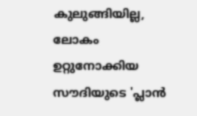കുലുങ്ങിയില്ല, ലോകം ഉറ്റുനോക്കിയ സൗദിയുടെ 'പ്ലാൻ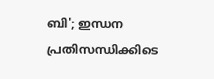ബി'; ഇന്ധന പ്രതിസന്ധിക്കിടെ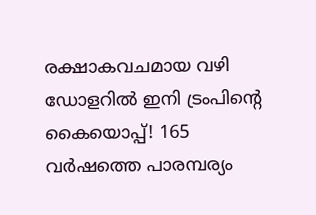രക്ഷാകവചമായ വഴി
ഡോളറിൽ ഇനി ട്രംപിന്റെ കൈയൊപ്പ്! 165 വർഷത്തെ പാരമ്പര്യം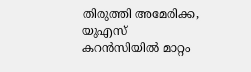തിരുത്തി അമേരിക്ക, യുഎസ് കറൻസിയിൽ മാറ്റം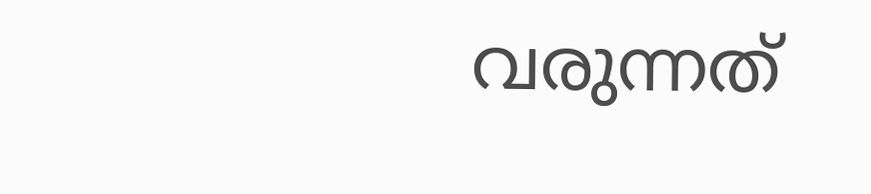വരുന്നത്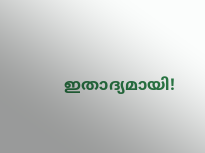ഇതാദ്യമായി!